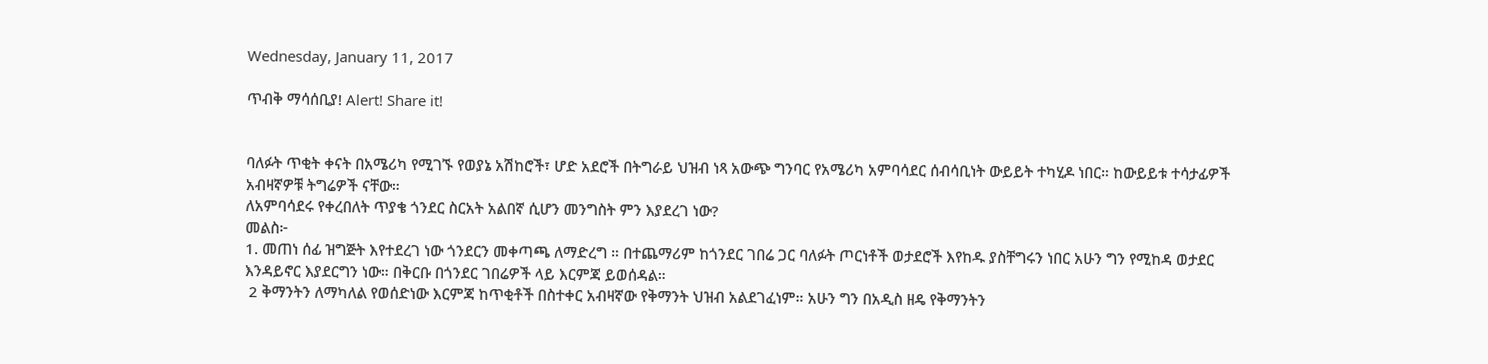Wednesday, January 11, 2017

ጥብቅ ማሳሰቢያ! Alert! Share it!


ባለፉት ጥቂት ቀናት በአሜሪካ የሚገኙ የወያኔ አሽከሮች፣ ሆድ አደሮች በትግራይ ህዝብ ነጻ አውጭ ግንባር የአሜሪካ አምባሳደር ሰብሳቢነት ውይይት ተካሂዶ ነበር። ከውይይቱ ተሳታፊዎች አብዛኛዎቹ ትግሬዎች ናቸው።
ለአምባሳደሩ የቀረበለት ጥያቄ ጎንደር ስርአት አልበኛ ሲሆን መንግስት ምን እያደረገ ነው?
መልስ፦
1. መጠነ ሰፊ ዝግጅት እየተደረገ ነው ጎንደርን መቀጣጫ ለማድረግ ። በተጨማሪም ከጎንደር ገበሬ ጋር ባለፉት ጦርነቶች ወታደሮች እየከዱ ያስቸግሩን ነበር አሁን ግን የሚከዳ ወታደር እንዳይኖር እያደርግን ነው። በቅርቡ በጎንደር ገበሬዎች ላይ እርምጃ ይወሰዳል።
 2 ቅማንትን ለማካለል የወሰድነው እርምጃ ከጥቂቶች በስተቀር አብዛኛው የቅማንት ህዝብ አልደገፈነም። አሁን ግን በአዲስ ዘዴ የቅማንትን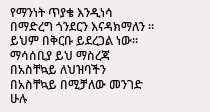የማንነት ጥያቄ እንዲነሳ በማድረግ ጎንደርን እናዳክማለን ። ይህም በቅርቡ ይደረጋል ነው።
ማሳሰቢያ ይህ ማስረጃ በአስቸኳይ ለህዝባችን በአስቸኳይ በሚቻለው መንገድ ሁሉ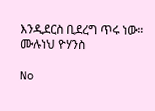እንዲደርስ ቢደረግ ጥሩ ነው።
ሙሉነህ ዮሃንስ

No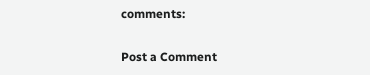comments:

Post a Comment